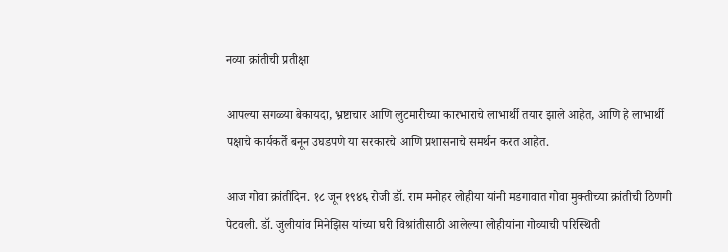नव्या क्रांतीची प्रतीक्षा

आपल्या सगळ्या बेकायदा, भ्रष्टाचार आणि लुटमारीच्या कारभाराचे लाभार्थी तयार झाले आहेत, आणि हे लाभार्थी पक्षाचे कार्यकर्ते बनून उघडपणे या सरकारचे आणि प्रशासनाचे समर्थन करत आहेत.

आज गोवा क्रांतीदिन. १८ जून १९४६ रोजी डॉ. राम मनोहर लोहीया यांनी मडगावात गोवा मुक्तीच्या क्रांतीची ठिणगी पेटवली. डॉ. जुलीयांव मिनेझिस यांच्या घरी विश्रांतीसाठी आलेल्या लोहीयांना गोव्याची परिस्थिती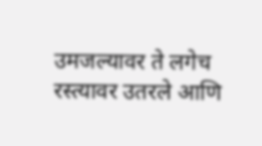उमजल्यावर ते लगेच रस्त्यावर उतरले आणि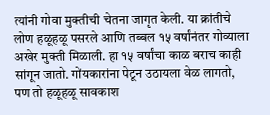त्यांनी गोवा मुक्तीची चेतना जागृत केली. या क्रांतीचे लोण हळूहळू पसरले आणि तब्बल १५ वर्षांनंतर गोव्याला अखेर मुक्ती मिळाली. हा १५ वर्षांचा काळ बराच काही सांगून जातो. गोंयकारांना पेटून उठायला वेळ लागतो, पण तो हळूहळू सावकाश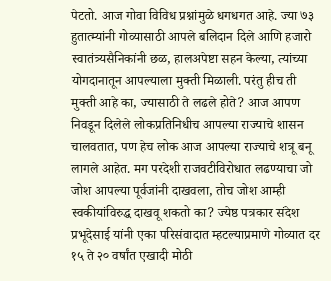पेटतो. आज गोवा विविध प्रश्नांमुळे धगधगत आहे. ज्या ७३ हुतात्म्यांनी गोव्यासाठी आपले बलिदान दिले आणि हजारो स्वातंत्र्यसैनिकांनी छळ, हालअपेष्टा सहन केल्या, त्यांच्या योगदानातून आपल्याला मुक्ती मिळाली. परंतु हीच ती मुक्ती आहे का, ज्यासाठी ते लढले होते? आज आपण निवडून दिलेले लोकप्रतिनिधीच आपल्या राज्याचे शासन चालवतात, पण हेच लोक आज आपल्या राज्याचे शत्रू बनू लागले आहेत. मग परदेशी राजवटीविरोधात लढण्याचा जो जोश आपल्या पूर्वजांनी दाखवला, तोच जोश आम्ही स्वकीयांविरुद्ध दाखवू शकतो का? ज्येष्ठ पत्रकार संदेश प्रभूदेसाई यांनी एका परिसंवादात म्हटल्याप्रमाणे गोव्यात दर १५ ते २० वर्षांत एखादी मोठी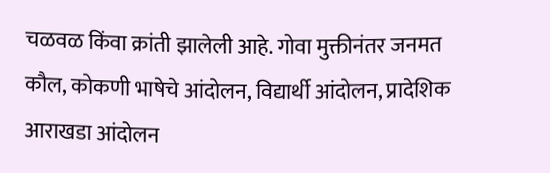चळवळ किंवा क्रांती झालेली आहे. गोवा मुक्तीनंतर जनमत कौल, कोकणी भाषेचे आंदोलन, विद्यार्थी आंदोलन, प्रादेशिक आराखडा आंदोलन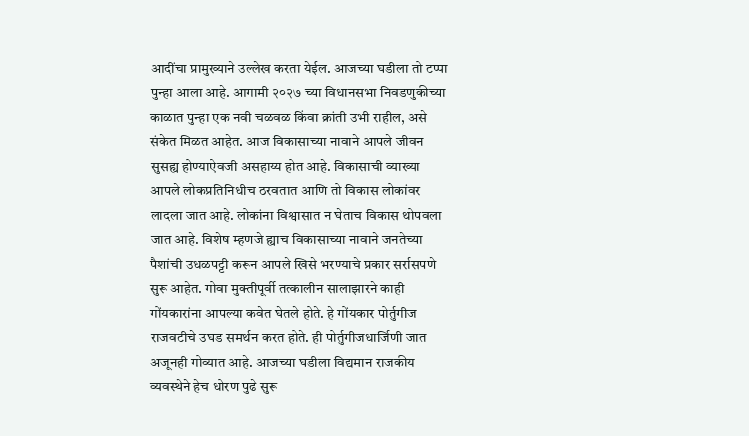आदींचा प्रामुख्याने उल्लेख करता येईल. आजच्या घडीला तो टप्पा पुन्हा आला आहे. आगामी २०२७ च्या विधानसभा निवडणुकीच्या काळात पुन्हा एक नवी चळवळ किंवा क्रांती उभी राहील, असे संकेत मिळत आहेत. आज विकासाच्या नावाने आपले जीवन सुसह्य होण्याऐवजी असहाय्य होत आहे. विकासाची व्याख्या आपले लोकप्रतिनिधीच ठरवतात आणि तो विकास लोकांवर लादला जात आहे. लोकांना विश्वासात न घेताच विकास थोपवला जात आहे. विशेष म्हणजे ह्याच विकासाच्या नावाने जनतेच्या पैशांची उधळपट्टी करून आपले खिसे भरण्याचे प्रकार सर्रासपणे सुरू आहेत. गोवा मुक्तीपूर्वी तत्कालीन सालाझारने काही गोंयकारांना आपल्या कवेत घेतले होते. हे गोंयकार पोर्तुगीज राजवटीचे उघड समर्थन करत होते. ही पोर्तुगीजधार्जिणी जात अजूनही गोव्यात आहे. आजच्या घडीला विद्यमान राजकीय व्यवस्थेने हेच धोरण पुढे सुरू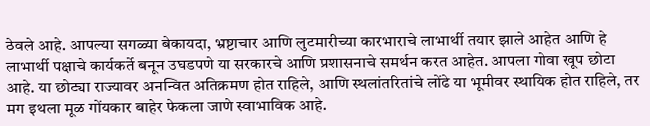ठेवले आहे. आपल्या सगळ्या बेकायदा, भ्रष्टाचार आणि लुटमारीच्या कारभाराचे लाभार्थी तयार झाले आहेत आणि हे लाभार्थी पक्षाचे कार्यकर्ते बनून उघडपणे या सरकारचे आणि प्रशासनाचे समर्थन करत आहेत. आपला गोवा खूप छोटा आहे. या छोट्या राज्यावर अनन्वित अतिक्रमण होत राहिले, आणि स्थलांतरितांचे लोंढे या भूमीवर स्थायिक होत राहिले, तर मग इथला मूळ गोंयकार बाहेर फेकला जाणे स्वाभाविक आहे.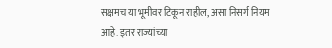सक्षमच या भूमीवर टिकून राहील, असा निसर्ग नियम आहे. इतर राज्यांच्या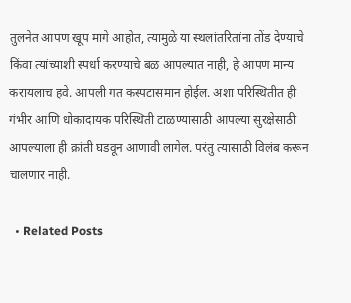तुलनेत आपण खूप मागे आहोत, त्यामुळे या स्थलांतरितांना तोंड देण्याचे किंवा त्यांच्याशी स्पर्धा करण्याचे बळ आपल्यात नाही, हे आपण मान्य करायलाच हवे. आपली गत कस्पटासमान होईल. अशा परिस्थितीत ही गंभीर आणि धोकादायक परिस्थिती टाळण्यासाठी आपल्या सुरक्षेसाठी आपल्याला ही क्रांती घडवून आणावी लागेल. परंतु त्यासाठी विलंब करून चालणार नाही.

  • Related Posts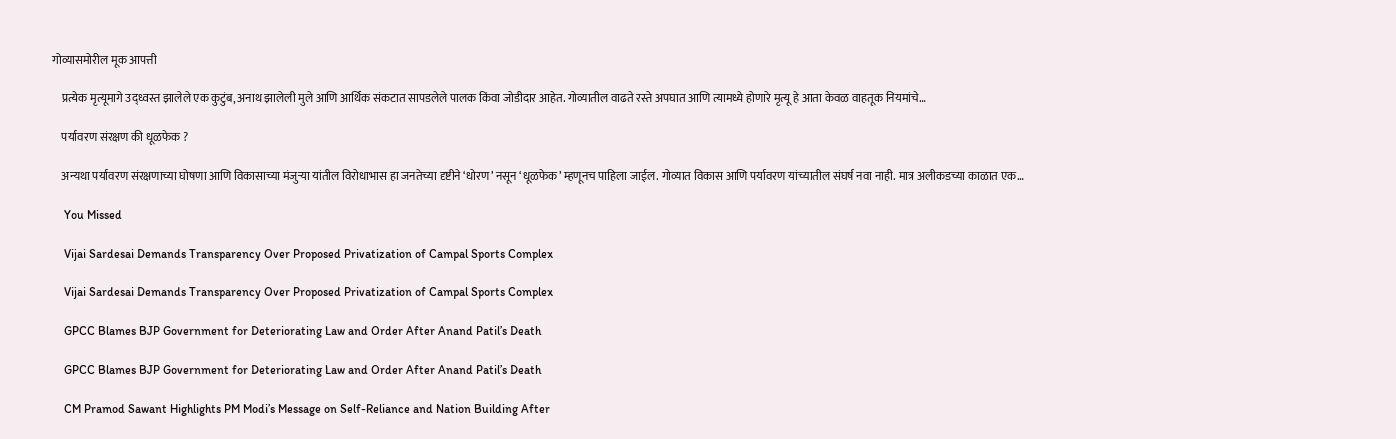गोव्यासमोरील मूक आपत्ती

    प्रत्येक मृत्यूमागे उद्ध्वस्त झालेले एक कुटुंब, अनाथ झालेली मुले आणि आर्थिक संकटात सापडलेले पालक किंवा जोडीदार आहेत. गोव्यातील वाढते रस्ते अपघात आणि त्यामध्ये होणारे मृत्यू हे आता केवळ वाहतूक नियमांचे…

    पर्यावरण संरक्षण की धूळफेक ?

    अन्यथा पर्यावरण संरक्षणाच्या घोषणा आणि विकासाच्या मंजुऱ्या यांतील विरोधाभास हा जनतेच्या दृष्टीने ‘धोरण’ नसून ‘धूळफेक’ म्हणूनच पाहिला जाईल. गोव्यात विकास आणि पर्यावरण यांच्यातील संघर्ष नवा नाही. मात्र अलीकडच्या काळात एक…

    You Missed

    Vijai Sardesai Demands Transparency Over Proposed Privatization of Campal Sports Complex

    Vijai Sardesai Demands Transparency Over Proposed Privatization of Campal Sports Complex

    GPCC Blames BJP Government for Deteriorating Law and Order After Anand Patil’s Death

    GPCC Blames BJP Government for Deteriorating Law and Order After Anand Patil’s Death

    CM Pramod Sawant Highlights PM Modi’s Message on Self-Reliance and Nation Building After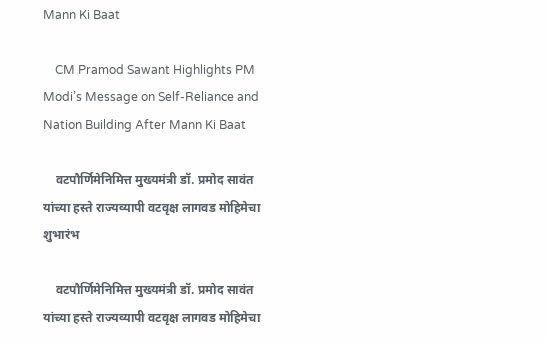Mann Ki Baat

    CM Pramod Sawant Highlights PM Modi’s Message on Self-Reliance and Nation Building After Mann Ki Baat

    वटपौर्णिमेनिमित्त मुख्यमंत्री डॉ. प्रमोद सावंत यांच्या हस्ते राज्यव्यापी वटवृक्ष लागवड मोहिमेचा शुभारंभ

    वटपौर्णिमेनिमित्त मुख्यमंत्री डॉ. प्रमोद सावंत यांच्या हस्ते राज्यव्यापी वटवृक्ष लागवड मोहिमेचा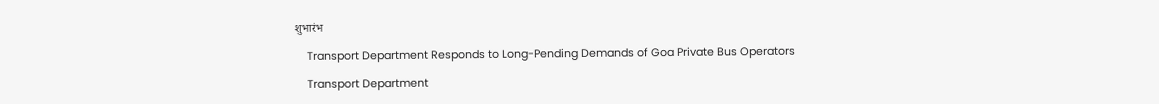शुभारंभ

    Transport Department Responds to Long-Pending Demands of Goa Private Bus Operators

    Transport Department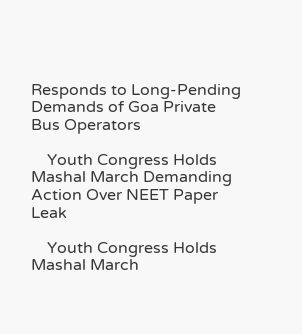Responds to Long-Pending Demands of Goa Private Bus Operators

    Youth Congress Holds Mashal March Demanding Action Over NEET Paper Leak

    Youth Congress Holds Mashal March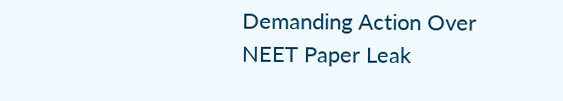Demanding Action Over NEET Paper Leak